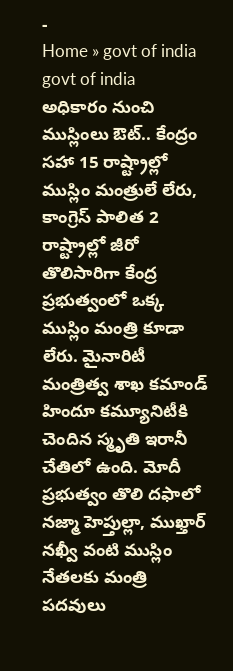-
Home » govt of india
govt of india
అధికారం నుంచి ముస్లింలు ఔట్.. కేంద్రం సహా 15 రాష్ట్రాల్లో ముస్లిం మంత్రులే లేరు, కాంగ్రెస్ పాలిత 2 రాష్ట్రాల్లో జీరో
తొలిసారిగా కేంద్ర ప్రభుత్వంలో ఒక్క ముస్లిం మంత్రి కూడా లేరు. మైనారిటీ మంత్రిత్వ శాఖ కమాండ్ హిందూ కమ్యూనిటీకి చెందిన స్మృతి ఇరానీ చేతిలో ఉంది. మోదీ ప్రభుత్వం తొలి దఫాలో నజ్మా హెప్తుల్లా, ముఖ్తార్ నఖ్వీ వంటి ముస్లిం నేతలకు మంత్రి పదవులు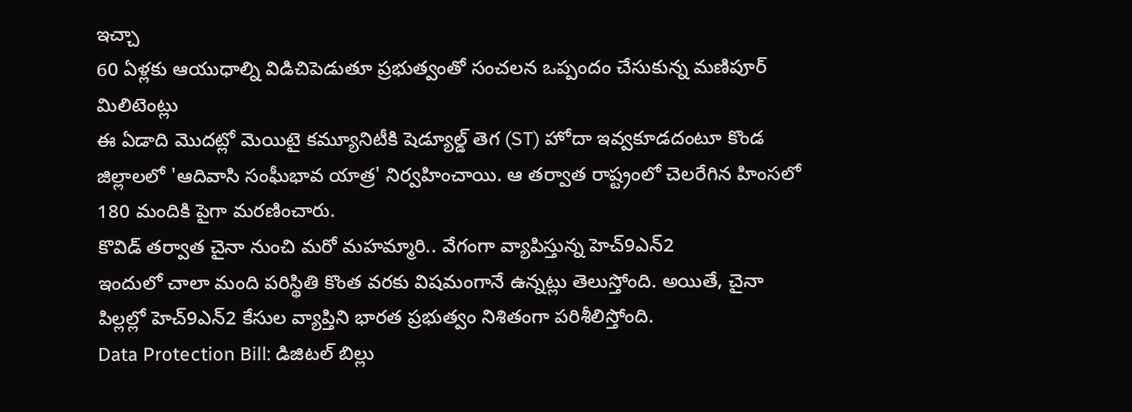ఇచ్చా
60 ఏళ్లకు ఆయుధాల్ని విడిచిపెడుతూ ప్రభుత్వంతో సంచలన ఒప్పందం చేసుకున్న మణిపూర్ మిలిటెంట్లు
ఈ ఏడాది మొదట్లో మెయిటై కమ్యూనిటీకి షెడ్యూల్డ్ తెగ (ST) హోదా ఇవ్వకూడదంటూ కొండ జిల్లాలలో 'ఆదివాసి సంఘీభావ యాత్ర' నిర్వహించాయి. ఆ తర్వాత రాష్ట్రంలో చెలరేగిన హింసలో 180 మందికి పైగా మరణించారు.
కొవిడ్ తర్వాత చైనా నుంచి మరో మహమ్మారి.. వేగంగా వ్యాపిస్తున్న హెచ్9ఎన్2
ఇందులో చాలా మంది పరిస్థితి కొంత వరకు విషమంగానే ఉన్నట్లు తెలుస్తోంది. అయితే, చైనా పిల్లల్లో హెచ్9ఎన్2 కేసుల వ్యాప్తిని భారత ప్రభుత్వం నిశితంగా పరిశీలిస్తోంది.
Data Protection Bill: డిజిటల్ బిల్లు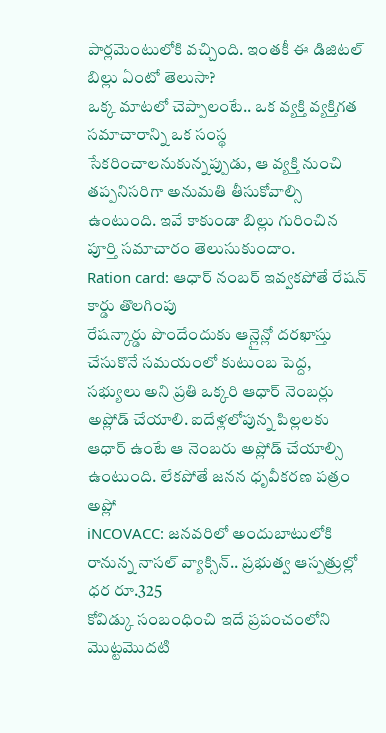పార్లమెంటులోకి వచ్చింది. ఇంతకీ ఈ డిజిటల్ బిల్లు ఏంటో తెలుసా?
ఒక్క మాటలో చెప్పాలంటే.. ఒక వ్యక్తి వ్యక్తిగత సమాచారాన్ని ఒక సంస్థ సేకరించాలనుకున్నప్పుడు, ఆ వ్యక్తి నుంచి తప్పనిసరిగా అనుమతి తీసుకోవాల్సి ఉంటుంది. ఇవే కాకుండా బిల్లు గురించిన పూర్తి సమాచారం తెలుసుకుందాం.
Ration card: ఆధార్ నంబర్ ఇవ్వకపోతే రేషన్ కార్డు తొలగింపు
రేషన్కార్డు పొందేందుకు ఆన్లైన్లో దరఖాస్తు చేసుకొనే సమయంలో కుటుంబ పెద్ద, సభ్యులు అని ప్రతి ఒక్కరి ఆధార్ నెంబర్లు అప్లోడ్ చేయాలి. ఐదేళ్లలోపున్న పిల్లలకు ఆధార్ ఉంటే ఆ నెంబరు అప్లోడ్ చేయాల్సి ఉంటుంది. లేకపోతే జనన ధృవీకరణ పత్రం అప్లో
iNCOVACC: జనవరిలో అందుబాటులోకి రానున్న నాసల్ వ్యాక్సిన్.. ప్రభుత్వ ఆస్పత్రుల్లో ధర రూ.325
కోవిడ్కు సంబంధించి ఇదే ప్రపంచంలోని మొట్టమొదటి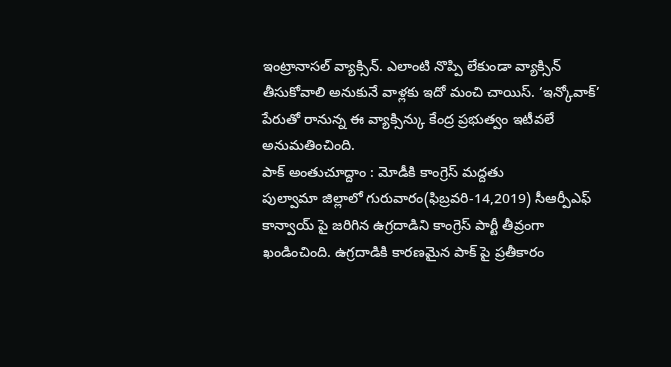ఇంట్రానాసల్ వ్యాక్సిన్. ఎలాంటి నొప్పి లేకుండా వ్యాక్సిన్ తీసుకోవాలి అనుకునే వాళ్లకు ఇదో మంచి చాయిస్. ‘ఇన్కోవాక్’ పేరుతో రానున్న ఈ వ్యాక్సిన్కు కేంద్ర ప్రభుత్వం ఇటీవలే అనుమతించింది.
పాక్ అంతుచూద్దాం : మోడీకి కాంగ్రెస్ మద్దతు
పుల్వామా జిల్లాలో గురువారం(ఫిబ్రవరి-14,2019) సీఆర్పీఎఫ్ కాన్వాయ్ పై జరిగిన ఉగ్రదాడిని కాంగ్రెస్ పార్టీ తీవ్రంగా ఖండించింది. ఉగ్రదాడికి కారణమైన పాక్ పై ప్రతీకారం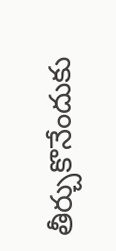తీర్చుకొనేందుకు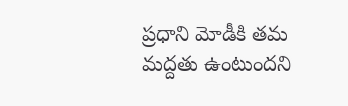ప్రధాని మోడీకి తమ మద్దతు ఉంటుందని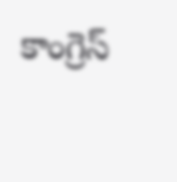కాంగ్రెస్